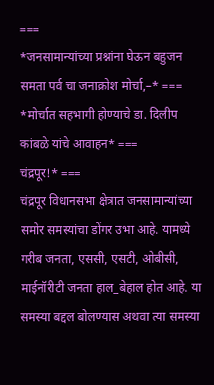===
*जनसामान्यांच्या प्रश्नांना घेऊन बहुजन समता पर्व चा जनाक्रोश मोर्चा,–* ===
*मोर्चात सहभागी होण्याचे डा. दिलीप कांबळे यांचे आवाहन* ===
चंद्रपूर!* ===
चंद्रपूर विधानसभा क्षेत्रात जनसामान्यांच्या समोर समस्यांचा डोंगर उभा आहे. यामध्ये गरीब जनता, एससी, एसटी, ओबीसी, माईनॉरीटी जनता हाल_बेहाल होत आहे. या समस्या बद्दल बोलण्यास अथवा त्या समस्या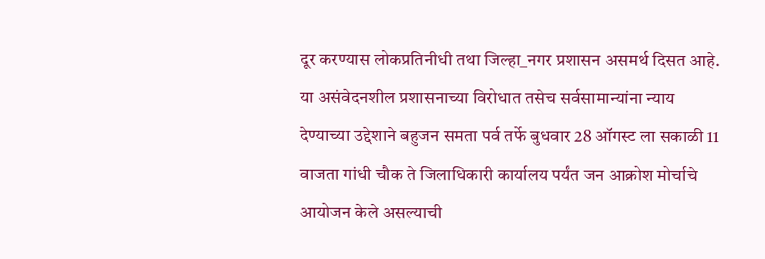दूर करण्यास लोकप्रतिनीधी तथा जिल्हा_नगर प्रशासन असमर्थ दिसत आहे. या असंवेदनशील प्रशासनाच्या विरोधात तसेच सर्वसामान्यांना न्याय देण्याच्या उद्देशाने बहुजन समता पर्व तर्फे बुधवार 28 ऑगस्ट ला सकाळी 11 वाजता गांधी चौक ते जिलाधिकारी कार्यालय पर्यंत जन आक्रोश मोर्चाचे आयोजन केले असल्याची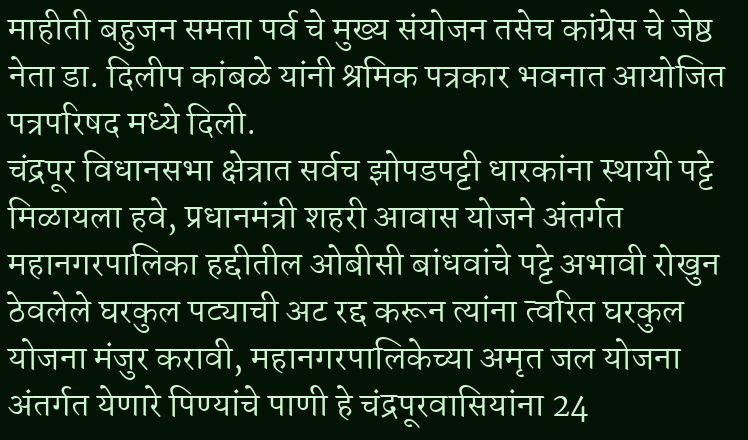माहीती बहुजन समता पर्व चे मुख्य संयोजन तसेच कांग्रेस चे जेष्ठ नेता डा. दिलीप कांबळे यांनी श्रमिक पत्रकार भवनात आयोजित पत्रपरिषद मध्ये दिली.
चंद्रपूर विधानसभा क्षेत्रात सर्वच झोपडपट्टी धारकांना स्थायी पट्टे मिळायला हवे, प्रधानमंत्री शहरी आवास योजने अंतर्गत महानगरपालिका हद्दीतील ओबीसी बांधवांचे पट्टे अभावी रोखुन ठेवलेले घरकुल पट्याची अट रद्द करून त्यांना त्वरित घरकुल योजना मंजुर करावी, महानगरपालिकेच्या अमृत जल योजना अंतर्गत येणारे पिण्यांचे पाणी हे चंद्रपूरवासियांना 24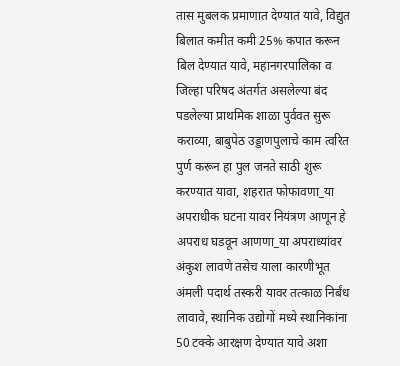तास मुबलक प्रमाणात देण्यात यावे, विद्युत बिलात कमीत कमी 25% कपात करून बिल देण्यात यावे, महानगरपालिका व जिल्हा परिषद अंतर्गत असलेल्या बंद पडलेल्या प्राथमिक शाळा पुर्ववत सुरू कराव्या, बाबुपेठ उड्डाणपुलाचे काम त्वरित पुर्ण करून हा पुल जनते साठी शुरू करण्यात यावा, शहरात फोफावणा_या अपराधीक घटना यावर नियंत्रण आणून हे अपराध घडवून आणणा_या अपराध्यांवर अंकुश लावणे तसेच याला कारणीभूत अंमली पदार्थ तस्करी यावर तत्काळ निर्बंध लावावे, स्थानिक उद्योगों मध्ये स्थानिकांना 50 टक्के आरक्षण देण्यात यावे अशा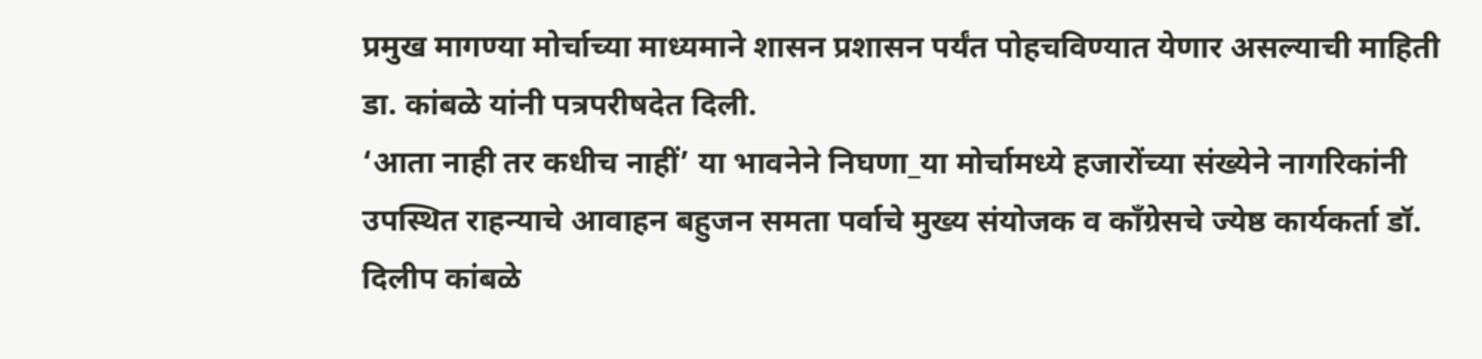प्रमुख मागण्या मोर्चाच्या माध्यमाने शासन प्रशासन पर्यंत पोहचविण्यात येणार असल्याची माहिती डा. कांबळे यांनी पत्रपरीषदेत दिली.
‘आता नाही तर कधीच नाहीं’ या भावनेने निघणा_या मोर्चामध्ये हजारोंच्या संख्येने नागरिकांनी उपस्थित राहन्याचे आवाहन बहुजन समता पर्वाचे मुख्य संयोजक व काँग्रेसचे ज्येष्ठ कार्यकर्ता डॉ. दिलीप कांबळे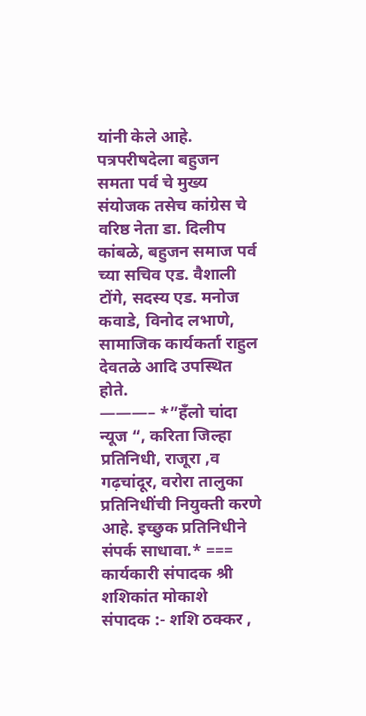यांनी केले आहे.
पत्रपरीषदेला बहुजन समता पर्व चे मुख्य संयोजक तसेच कांग्रेस चे वरिष्ठ नेता डा. दिलीप कांबळे, बहुजन समाज पर्व च्या सचिव एड. वैशाली टोंगे, सदस्य एड. मनोज कवाडे, विनोद लभाणे, सामाजिक कार्यकर्ता राहुल देवतळे आदि उपस्थित होते.
———– *”हँलो चांदा न्यूज “, करिता जिल्हा प्रतिनिधी, राजूरा ,व गढ़चांदूर, वरोरा तालुका प्रतिनिधींची नियुक्ती करणे आहे. इच्छुक प्रतिनिधीने संपर्क साधावा.* === कार्यकारी संपादक श्री शशिकांत मोकाशे
संपादक :- शशि ठक्कर ,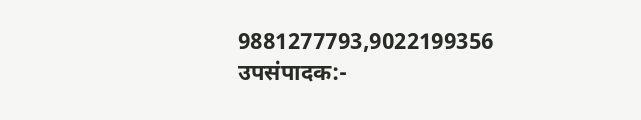9881277793,9022199356
उपसंपादक:-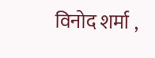विनोद शर्मा ,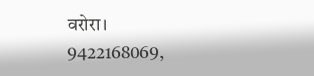वरोरा। 9422168069,